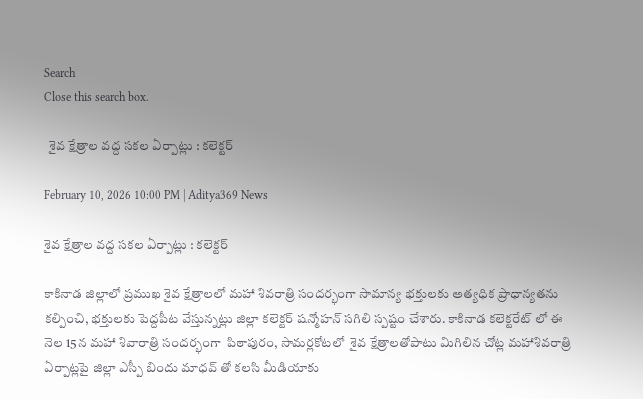Search
Close this search box.

  శైవ క్షేత్రాల వ‌ద్ద స‌క‌ల ఏర్పాట్లు : క‌లెక్ట‌ర్‌

February 10, 2026 10:00 PM | Aditya369 News

శైవ క్షేత్రాల వ‌ద్ద స‌క‌ల ఏర్పాట్లు : క‌లెక్ట‌ర్‌

కాకినాడ జిల్లాలో ప్రముఖ శైవ క్షేత్రాలలో మహా శివరాత్రి సందర్భంగా సామాన్య భక్తులకు అత్యధిక ప్రాధాన్యతను క‌ల్పించి, భ‌క్తుల‌కు పెద్ద‌పీట వేస్తున్న‌ట్లు జిల్లా కలెక్టర్ షన్మోహన్ సగిలి స్ప‌ష్టం చేశారు. కాకినాడ కలెక్టరేట్ లో ఈ నెల 15న మహా శివారాత్రి సందర్భంగా  పిఠాపురం, సామర్లకోటలో  శైవ క్షేత్రాలతోపాటు మిగిలిన చోట్ల‌ మహాశివరాత్రి ఏర్పాట్లపై జిల్లా ఎస్పీ బిందు మాధవ్ తో కలసి మీడియాకు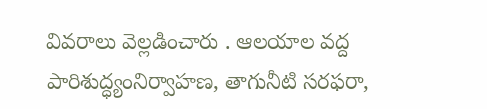వివ‌రాలు వెల్ల‌డించారు . ఆల‌యాల వ‌ద్ద పారిశుద్ధ్యంనిర్వాహ‌ణ‌, తాగునీటి స‌ర‌ఫ‌రా,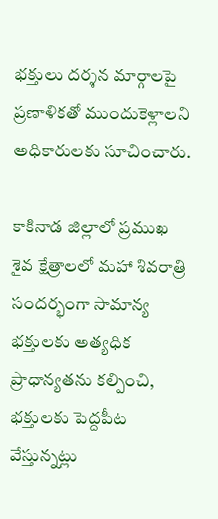భ‌క్తులు ద‌ర్శ‌న‌ మార్గాల‌పై ప్ర‌ణాళిక‌తో ముందుకెళ్లాల‌ని అధికారుల‌కు సూచించారు.

కాకినాడ జిల్లాలో ప్రముఖ శైవ క్షేత్రాలలో మహా శివరాత్రి సందర్భంగా సామాన్య భక్తులకు అత్యధిక ప్రాధాన్యతను క‌ల్పించి, భ‌క్తుల‌కు పెద్ద‌పీట వేస్తున్న‌ట్లు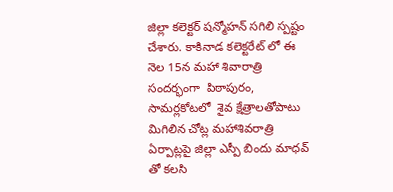జిల్లా కలెక్టర్ షన్మోహన్ సగిలి స్ప‌ష్టం చేశారు. కాకినాడ కలెక్టరేట్ లో ఈ నెల 15న మహా శివారాత్రి సందర్భంగా  పిఠాపురం, సామర్లకోటలో  శైవ క్షేత్రాలతోపాటు మిగిలిన చోట్ల‌ మహాశివరాత్రి ఏర్పాట్లపై జిల్లా ఎస్పీ బిందు మాధవ్ తో కలసి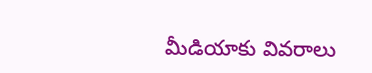మీడియాకు వివ‌రాలు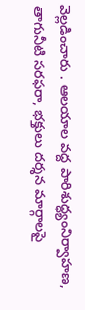వెల్ల‌డించారు . ఆల‌యాల వ‌ద్ద పారిశుద్ధ్యంనిర్వాహ‌ణ‌, తాగునీటి స‌ర‌ఫ‌రా, భ‌క్తులు ద‌ర్శ‌న‌ మార్గాల‌పై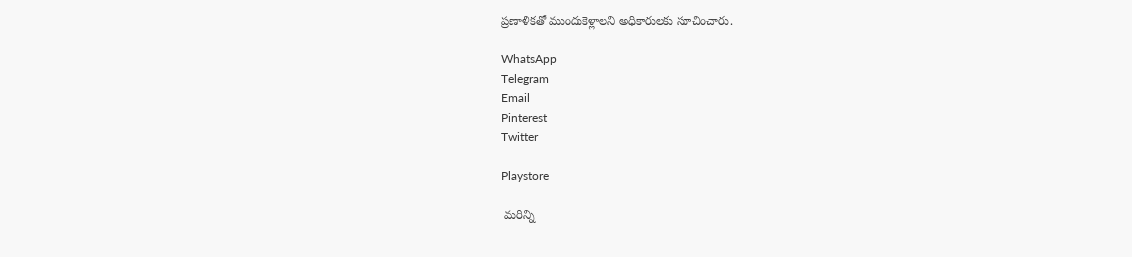ప్ర‌ణాళిక‌తో ముందుకెళ్లాల‌ని అధికారుల‌కు సూచించారు.

WhatsApp
Telegram
Email
Pinterest
Twitter

Playstore

 మరిన్ని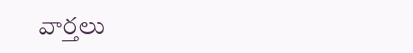వార్తలు